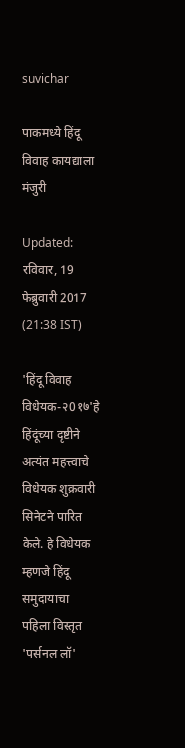suvichar

पाकमध्ये हिंदू विवाह कायद्याला मंजुरी

Updated: रविवार, 19 फेब्रुवारी 2017 (21:38 IST)

'हिंदू विवाह विधेयक-२0१७'हे हिंदूंच्या दृष्टीने अत्यंत महत्त्वाचे विधेयक शुक्रवारी सिनेटने पारित केले. हे विधेयक म्हणजे हिंदू समुदायाचा पहिला विस्तृत 'पर्सनल लॉ'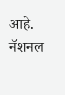आहे. नॅशनल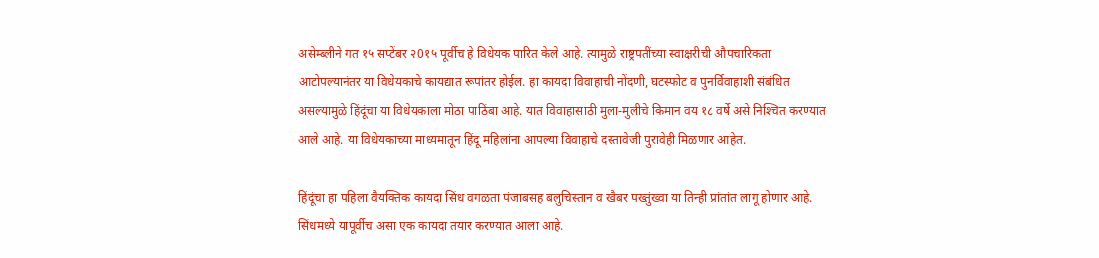असेम्ब्लीने गत १५ सप्टेंबर २0१५ पूर्वीच हे विधेयक पारित केले आहे. त्यामुळे राष्ट्रपतींच्या स्वाक्षरीची औपचारिकता आटोपल्यानंतर या विधेयकाचे कायद्यात रूपांतर होईल. हा कायदा विवाहाची नोंदणी, घटस्फोट व पुनर्विवाहाशी संबंधित असल्यामुळे हिंदूंचा या विधेयकाला मोठा पाठिंबा आहे. यात विवाहासाठी मुला-मुलीचे किमान वय १८ वर्षे असे निश्‍चित करण्यात आले आहे. या विधेयकाच्या माध्यमातून हिंदू महिलांना आपल्या विवाहाचे दस्तावेजी पुरावेही मिळणार आहेत.

हिंदूंचा हा पहिला वैयक्तिक कायदा सिंध वगळता पंजाबसह बलुचिस्तान व खैबर पख्तुंख्वा या तिन्ही प्रांतांत लागू होणार आहे. सिंधमध्ये यापूर्वीच असा एक कायदा तयार करण्यात आला आहे.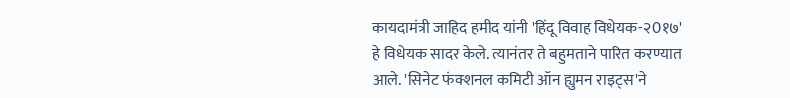कायदामंत्री जाहिद हमीद यांनी 'हिंदू विवाह विधेयक-२0१७' हे विधेयक सादर केले. त्यानंतर ते बहुमताने पारित करण्यात आले. 'सिनेट फंक्शनल कमिटी ऑन ह्युमन राइट्स'ने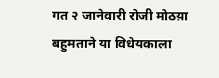गत २ जानेवारी रोजी मोठय़ा बहुमताने या विधेयकाला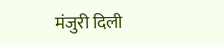मंजुरी दिली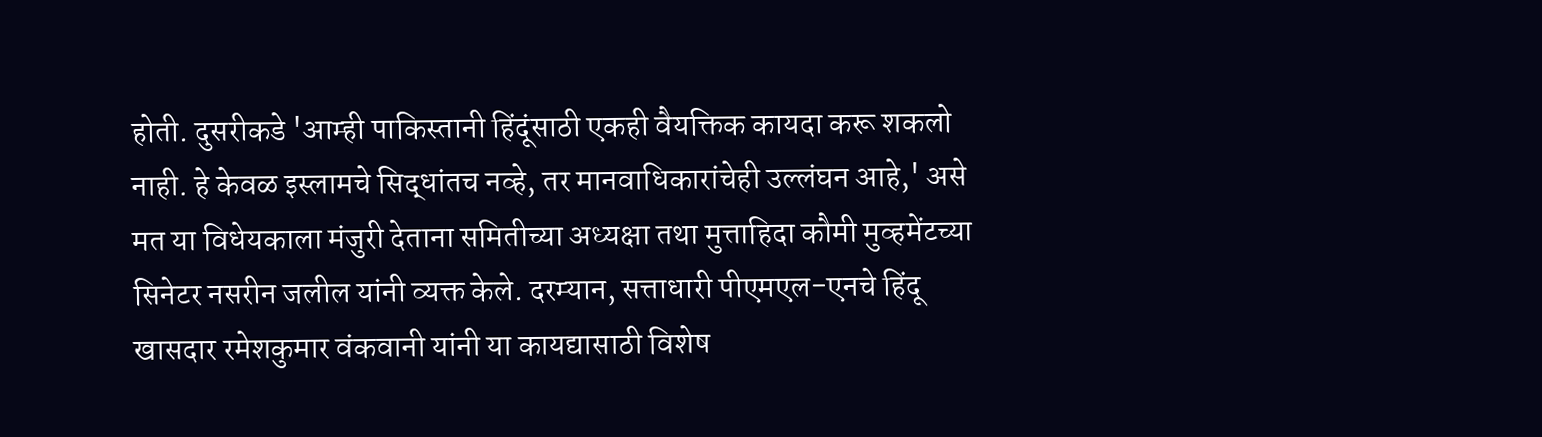होती. दुसरीकडे 'आम्ही पाकिस्तानी हिंदूंसाठी एकही वैयक्तिक कायदा करू शकलो नाही. हे केवळ इस्लामचे सिद्धांतच नव्हे, तर मानवाधिकारांचेही उल्लंघन आहे,' असे मत या विधेयकाला मंजुरी देताना समितीच्या अध्यक्षा तथा मुत्ताहिदा कौमी मुव्हमेंटच्या सिनेटर नसरीन जलील यांनी व्यक्त केले. दरम्यान, सत्ताधारी पीएमएल-एनचे हिंदू खासदार रमेशकुमार वंकवानी यांनी या कायद्यासाठी विशेष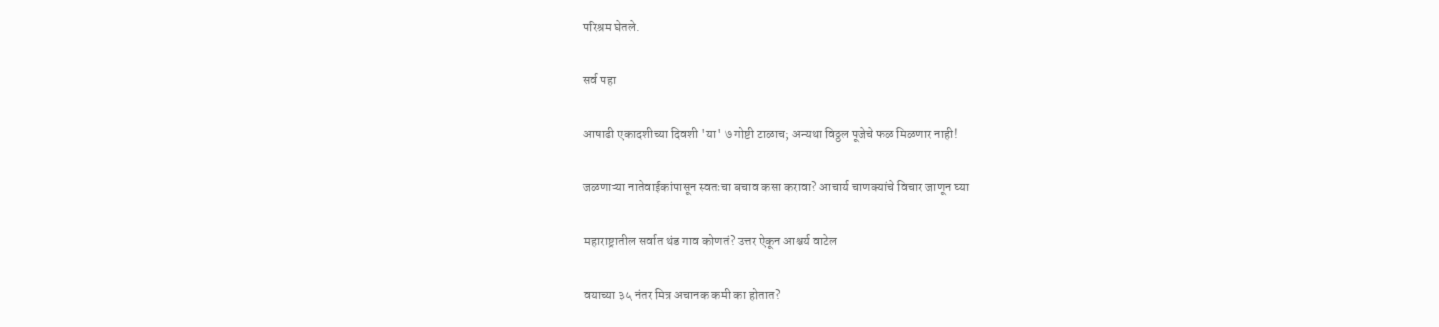परिश्रम घेतले.

सर्व पहा

आषाढी एकादशीच्या दिवशी 'या' ७ गोष्टी टाळाच; अन्यथा विठ्ठल पूजेचे फळ मिळणार नाही!

जळणाऱ्या नातेवाईकांपासून स्वतःचा बचाव कसा करावा? आचार्य चाणक्यांचे विचार जाणून घ्या

महाराष्ट्रातील सर्वात थंड गाव कोणतं? उत्तर ऐकून आश्चर्य वाटेल

वयाच्या ३५ नंतर मित्र अचानक कमी का होतात?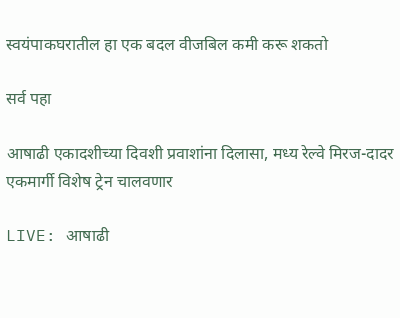स्वयंपाकघरातील हा एक बदल वीजबिल कमी करू शकतो

सर्व पहा

आषाढी एकादशीच्या दिवशी प्रवाशांना दिलासा, मध्य रेल्वे मिरज-दादर एकमार्गी विशेष ट्रेन चालवणार

LIVE: आषाढी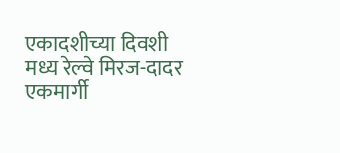एकादशीच्या दिवशी मध्य रेल्वे मिरज-दादर एकमार्गी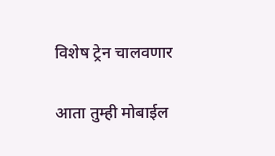विशेष ट्रेन चालवणार

आता तुम्ही मोबाईल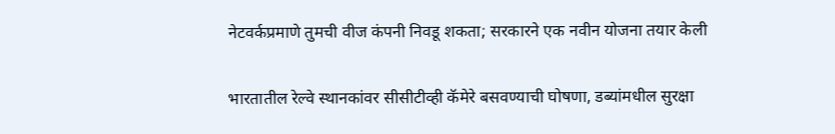नेटवर्कप्रमाणे तुमची वीज कंपनी निवडू शकता; सरकारने एक नवीन योजना तयार केली

भारतातील रेल्वे स्थानकांवर सीसीटीव्ही कॅमेरे बसवण्याची घोषणा, डब्यांमधील सुरक्षा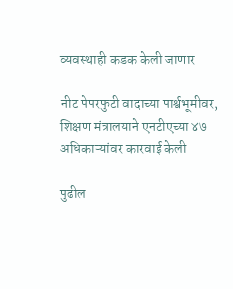व्यवस्थाही कडक केली जाणार

नीट पेपरफुटी वादाच्या पार्श्वभूमीवर, शिक्षण मंत्रालयाने एनटीएच्या ४७ अधिकाऱ्यांवर कारवाई केली

पुढील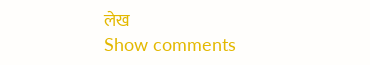लेख
Show comments